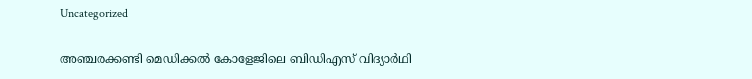Uncategorized

അഞ്ചരക്കണ്ടി മെഡിക്കല്‍ കോളേജിലെ ബിഡിഎസ് വിദ്യാര്‍ഥി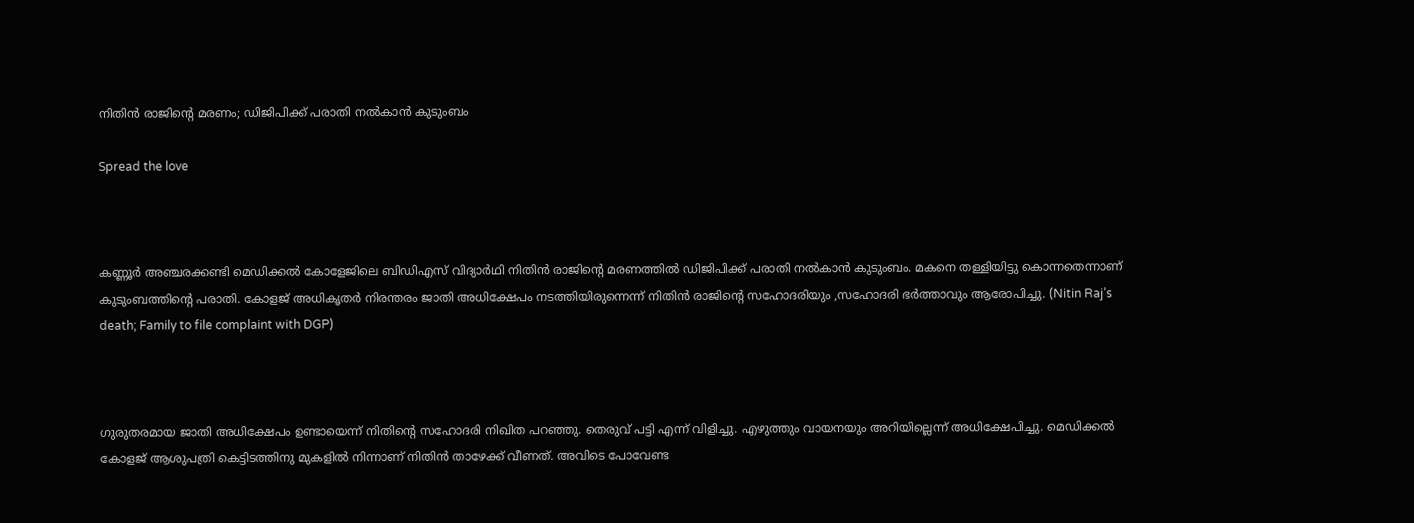നിതിന്‍ രാജിന്റെ മരണം; ഡിജിപിക്ക് പരാതി നല്‍കാന്‍ കുടുംബം

Spread the love



കണ്ണൂര്‍ അഞ്ചരക്കണ്ടി മെഡിക്കല്‍ കോളേജിലെ ബിഡിഎസ് വിദ്യാര്‍ഥി നിതിന്‍ രാജിന്റെ മരണത്തില്‍ ഡിജിപിക്ക് പരാതി നല്‍കാന്‍ കുടുംബം. മകനെ തള്ളിയിട്ടു കൊന്നതെന്നാണ് കുടുംബത്തിന്റെ പരാതി. കോളജ് അധികൃതര്‍ നിരന്തരം ജാതി അധിക്ഷേപം നടത്തിയിരുന്നെന്ന് നിതിന്‍ രാജിന്റെ സഹോദരിയും ,സഹോദരി ഭര്‍ത്താവും ആരോപിച്ചു. (Nitin Raj’s death; Family to file complaint with DGP)



ഗുരുതരമായ ജാതി അധിക്ഷേപം ഉണ്ടായെന്ന് നിതിന്റെ സഹോദരി നിഖിത പറഞ്ഞു. തെരുവ് പട്ടി എന്ന് വിളിച്ചു. എഴുത്തും വായനയും അറിയില്ലെന്ന് അധിക്ഷേപിച്ചു. മെഡിക്കല്‍ കോളജ് ആശുപത്രി കെട്ടിടത്തിനു മുകളില്‍ നിന്നാണ് നിതിന്‍ താഴേക്ക് വീണത്. അവിടെ പോവേണ്ട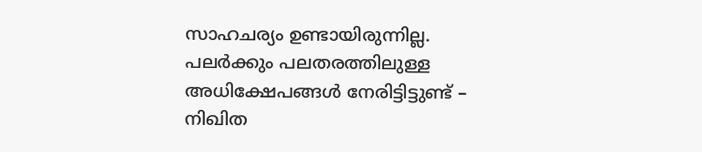സാഹചര്യം ഉണ്ടായിരുന്നില്ല. പലര്‍ക്കും പലതരത്തിലുള്ള അധിക്ഷേപങ്ങള്‍ നേരിട്ടിട്ടുണ്ട് – നിഖിത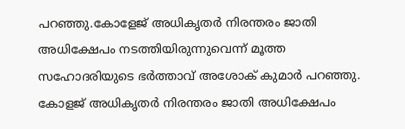പറഞ്ഞു.കോളേജ് അധികൃതര്‍ നിരന്തരം ജാതി അധിക്ഷേപം നടത്തിയിരുന്നുവെന്ന് മൂത്ത സഹോദരിയുടെ ഭര്‍ത്താവ് അശോക് കുമാര്‍ പറഞ്ഞു. കോളജ് അധികൃതര്‍ നിരന്തരം ജാതി അധിക്ഷേപം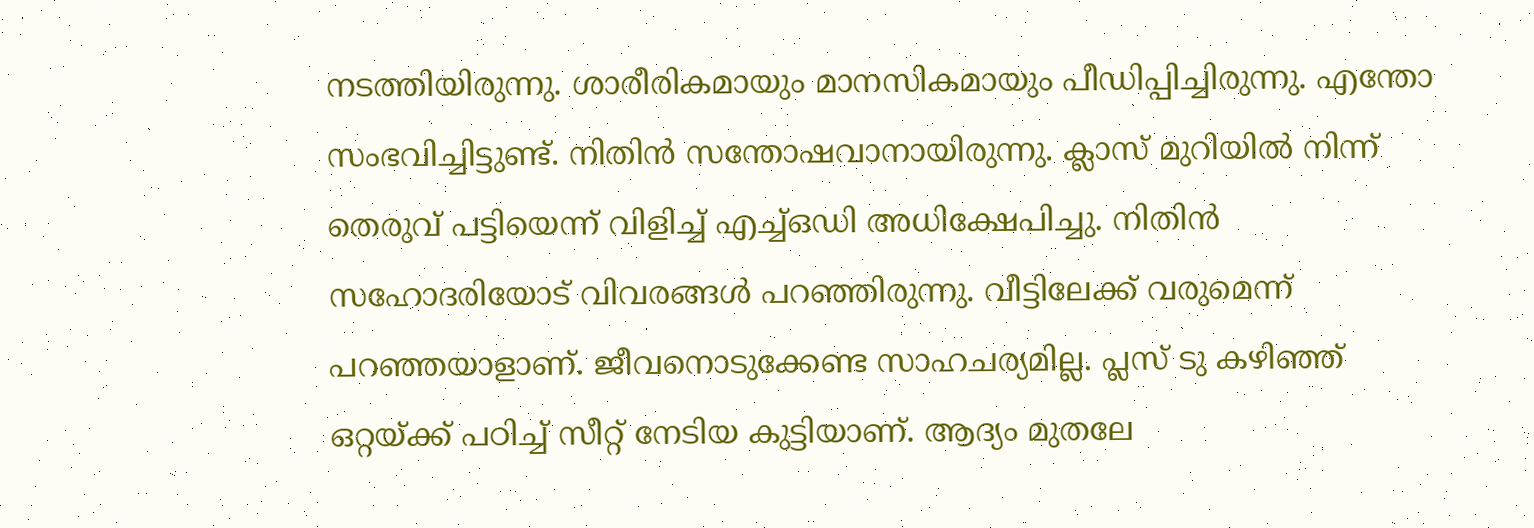നടത്തിയിരുന്നു. ശാരീരികമായും മാനസികമായും പീഡിപ്പിച്ചിരുന്നു. എന്തോ സംഭവിച്ചിട്ടുണ്ട്. നിതിന്‍ സന്തോഷവാനായിരുന്നു. ക്ലാസ് മുറിയില്‍ നിന്ന് തെരുവ് പട്ടിയെന്ന് വിളിച്ച് എച്ച്ഒഡി അധിക്ഷേപിച്ചു. നിതിന്‍ സഹോദരിയോട് വിവരങ്ങള്‍ പറഞ്ഞിരുന്നു. വീട്ടിലേക്ക് വരുമെന്ന് പറഞ്ഞയാളാണ്. ജീവനൊടുക്കേണ്ട സാഹചര്യമില്ല. പ്ലസ് ടു കഴിഞ്ഞ് ഒറ്റയ്ക്ക് പഠിച്ച് സീറ്റ് നേടിയ കുട്ടിയാണ്. ആദ്യം മുതലേ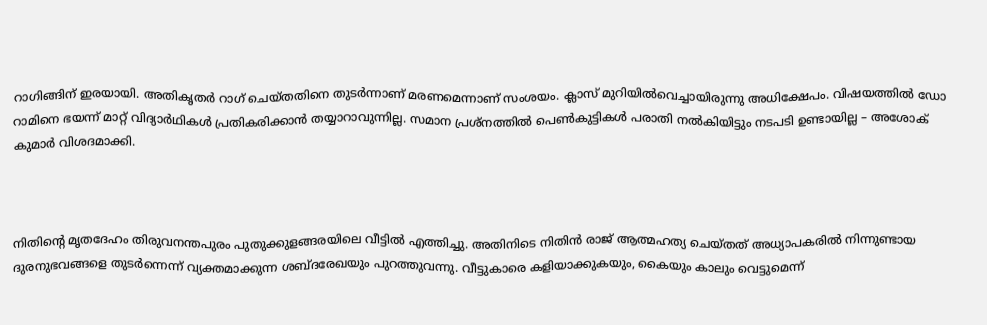റാഗിങ്ങിന് ഇരയായി. അതികൃതര്‍ റാഗ് ചെയ്തതിനെ തുടര്‍ന്നാണ് മരണമെന്നാണ് സംശയം. ക്ലാസ് മുറിയില്‍വെച്ചായിരുന്നു അധിക്ഷേപം. വിഷയത്തില്‍ ഡോ റാമിനെ ഭയന്ന് മാറ്റ് വിദ്യാര്‍ഥികള്‍ പ്രതികരിക്കാന്‍ തയ്യാറാവുന്നില്ല. സമാന പ്രശ്‌നത്തില്‍ പെണ്‍കുട്ടികള്‍ പരാതി നല്‍കിയിട്ടും നടപടി ഉണ്ടായില്ല – അശോക് കുമാര്‍ വിശദമാക്കി.



നിതിന്റെ മൃതദേഹം തിരുവനന്തപുരം പുതുക്കുളങ്ങരയിലെ വീട്ടില്‍ എത്തിച്ചു. അതിനിടെ നിതിന്‍ രാജ് ആത്മഹത്യ ചെയ്തത് അധ്യാപകരില്‍ നിന്നുണ്ടായ ദുരനുഭവങ്ങളെ തുടര്‍ന്നെന്ന് വ്യക്തമാക്കുന്ന ശബ്ദരേഖയും പുറത്തുവന്നു. വീട്ടുകാരെ കളിയാക്കുകയും, കൈയും കാലും വെട്ടുമെന്ന്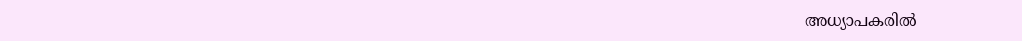അധ്യാപകരില്‍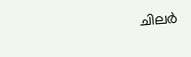ചിലര്‍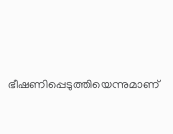ഭീഷണിപ്പെടുത്തിയെന്നുമാണ്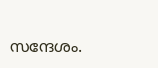സന്ദേശം.